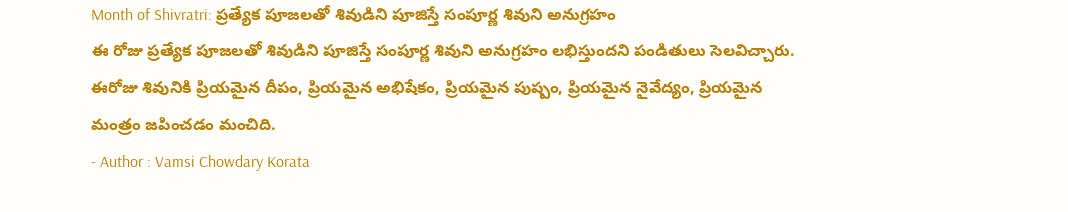Month of Shivratri: ప్రత్యేక పూజలతో శివుడిని పూజిస్తే సంపూర్ణ శివుని అనుగ్రహం
ఈ రోజు ప్రత్యేక పూజలతో శివుడిని పూజిస్తే సంపూర్ణ శివుని అనుగ్రహం లభిస్తుందని పండితులు సెలవిచ్చారు. ఈరోజు శివునికి ప్రియమైన దీపం, ప్రియమైన అభిషేకం, ప్రియమైన పుష్పం, ప్రియమైన నైవేద్యం, ప్రియమైన మంత్రం జపించడం మంచిది.
- Author : Vamsi Chowdary Korata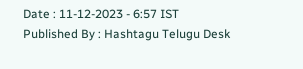Date : 11-12-2023 - 6:57 IST
Published By : Hashtagu Telugu Desk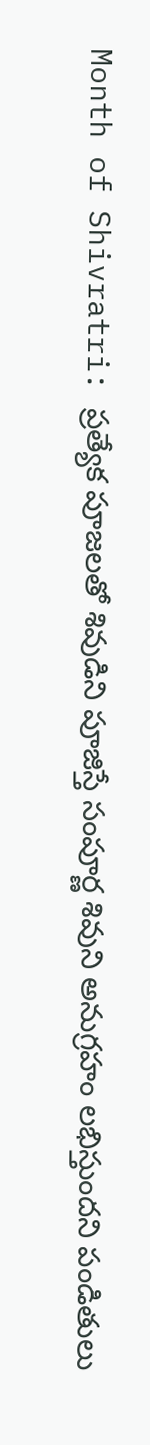Month of Shivratri: ప్రత్యేక పూజలతో శివుడిని పూజిస్తే సంపూర్ణ శివుని అనుగ్రహం లభిస్తుందని పండితులు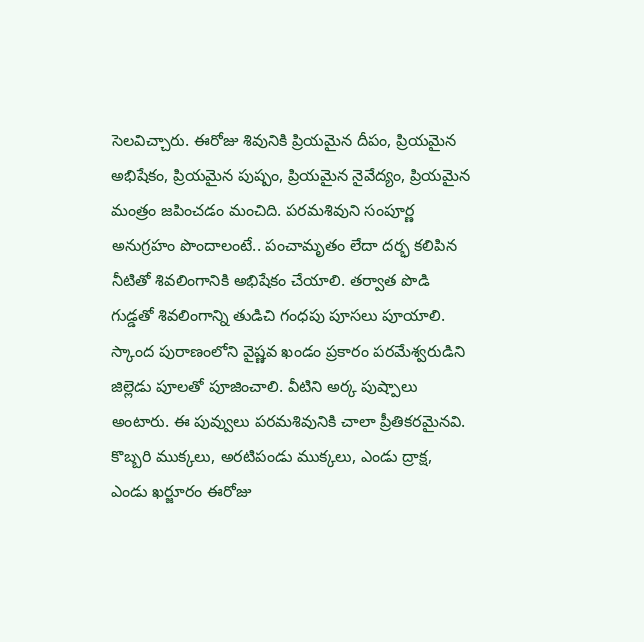సెలవిచ్చారు. ఈరోజు శివునికి ప్రియమైన దీపం, ప్రియమైన అభిషేకం, ప్రియమైన పుష్పం, ప్రియమైన నైవేద్యం, ప్రియమైన మంత్రం జపించడం మంచిది. పరమశివుని సంపూర్ణ అనుగ్రహం పొందాలంటే.. పంచామృతం లేదా దర్భ కలిపిన నీటితో శివలింగానికి అభిషేకం చేయాలి. తర్వాత పొడి గుడ్డతో శివలింగాన్ని తుడిచి గంధపు పూసలు పూయాలి. స్కాంద పురాణంలోని వైష్ణవ ఖండం ప్రకారం పరమేశ్వరుడిని జిల్లెడు పూలతో పూజించాలి. వీటిని అర్క పుష్పాలు అంటారు. ఈ పువ్వులు పరమశివునికి చాలా ప్రీతికరమైనవి. కొబ్బరి ముక్కలు, అరటిపండు ముక్కలు, ఎండు ద్రాక్ష, ఎండు ఖర్జూరం ఈరోజు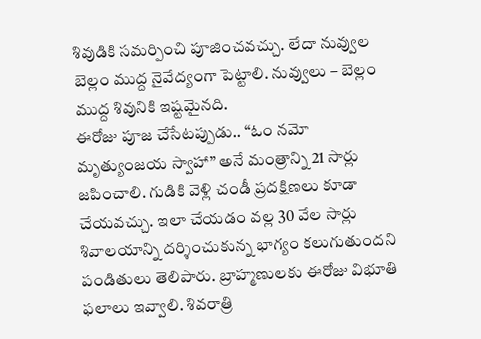శివుడికి సమర్పించి పూజించవచ్చు. లేదా నువ్వుల బెల్లం ముద్ద నైవేద్యంగా పెట్టాలి. నువ్వులు – బెల్లం ముద్ద శివునికి ఇష్టమైనది.
ఈరోజు పూజ చేసేటప్పుడు.. “ఓం నమో మృత్యుంజయ స్వాహా” అనే మంత్రాన్ని 21 సార్లు జపించాలి. గుడికి వెళ్లి చండీ ప్రదక్షిణలు కూడా చేయవచ్చు. ఇలా చేయడం వల్ల 30 వేల సార్లు శివాలయాన్ని దర్శించుకున్న భాగ్యం కలుగుతుందని పండితులు తెలిపారు. బ్రాహ్మణులకు ఈరోజు విభూతి ఫలాలు ఇవ్వాలి. శివరాత్రి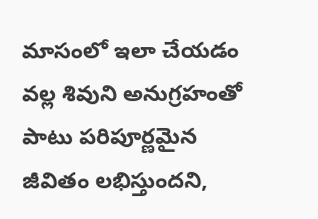మాసంలో ఇలా చేయడం వల్ల శివుని అనుగ్రహంతో పాటు పరిపూర్ణమైన జీవితం లభిస్తుందని,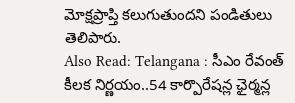మోక్షప్రాప్తి కలుగుతుందని పండితులు తెలిపారు.
Also Read: Telangana : సీఎం రేవంత్ కీలక నిర్ణయం..54 కార్పొరేషన్ల ఛైర్మన్ల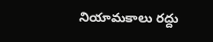నియామకాలు రద్దు